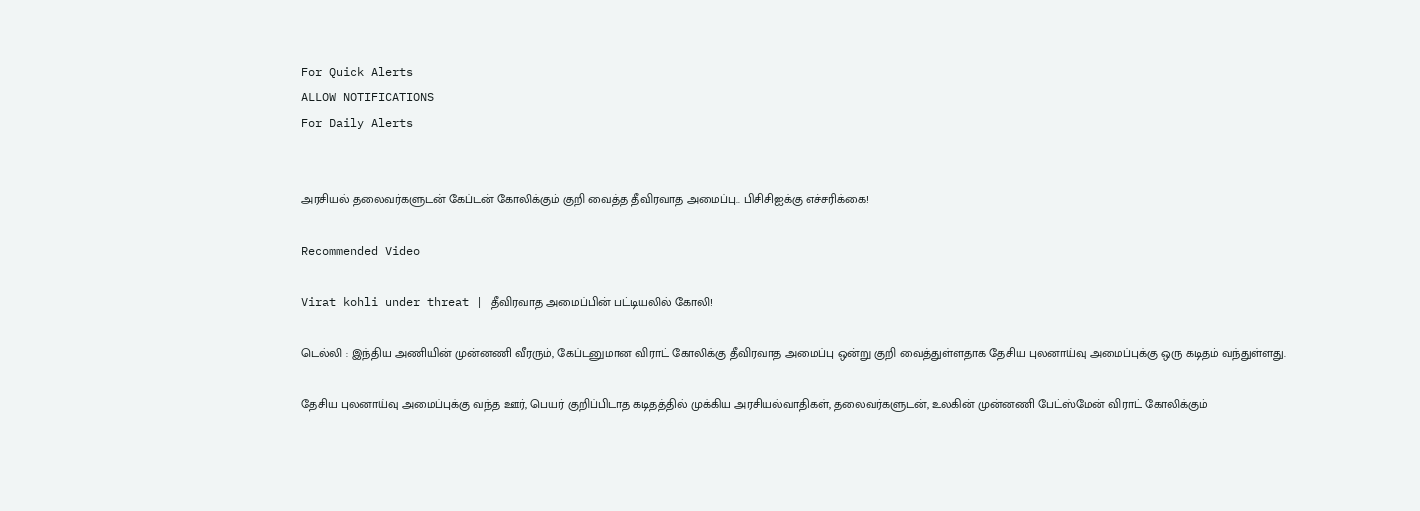For Quick Alerts
ALLOW NOTIFICATIONS
For Daily Alerts


அரசியல் தலைவர்களுடன் கேப்டன் கோலிக்கும் குறி வைத்த தீவிரவாத அமைப்பு.. பிசிசிஐக்கு எச்சரிக்கை!

Recommended Video

Virat kohli under threat | தீவிரவாத அமைப்பின் பட்டியலில் கோலி!

டெல்லி : இந்திய அணியின் முன்னணி வீரரும், கேப்டனுமான விராட் கோலிக்கு தீவிரவாத அமைப்பு ஒன்று குறி வைத்துள்ளதாக தேசிய புலனாய்வு அமைப்புக்கு ஒரு கடிதம் வந்துள்ளது.

தேசிய புலனாய்வு அமைப்புக்கு வந்த ஊர், பெயர் குறிப்பிடாத கடிதத்தில் முக்கிய அரசியல்வாதிகள், தலைவர்களுடன், உலகின் முன்னணி பேட்ஸ்மேன் விராட் கோலிக்கும்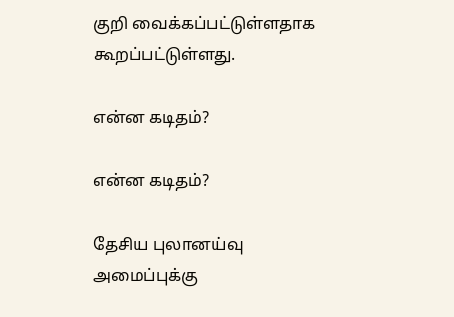குறி வைக்கப்பட்டுள்ளதாக கூறப்பட்டுள்ளது.

என்ன கடிதம்?

என்ன கடிதம்?

தேசிய புலானய்வு அமைப்புக்கு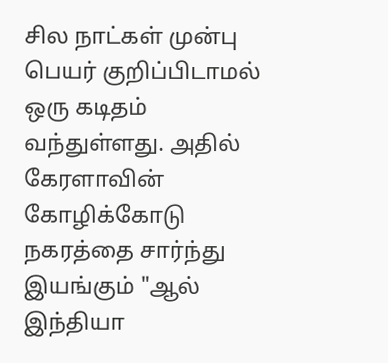சில நாட்கள் முன்பு பெயர் குறிப்பிடாமல் ஒரு கடிதம் வந்துள்ளது. அதில் கேரளாவின் கோழிக்கோடு நகரத்தை சார்ந்து இயங்கும் "ஆல் இந்தியா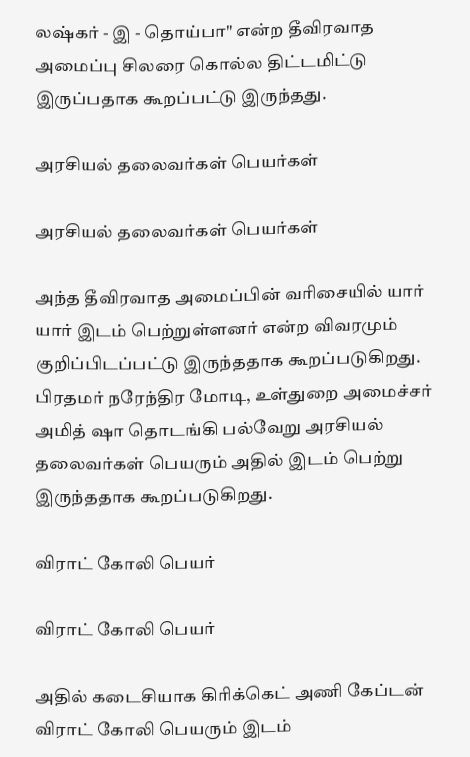லஷ்கர் - இ - தொய்பா" என்ற தீவிரவாத அமைப்பு சிலரை கொல்ல திட்டமிட்டு இருப்பதாக கூறப்பட்டு இருந்தது.

அரசியல் தலைவர்கள் பெயர்கள்

அரசியல் தலைவர்கள் பெயர்கள்

அந்த தீவிரவாத அமைப்பின் வரிசையில் யார் யார் இடம் பெற்றுள்ளனர் என்ற விவரமும் குறிப்பிடப்பட்டு இருந்ததாக கூறப்படுகிறது. பிரதமர் நரேந்திர மோடி, உள்துறை அமைச்சர் அமித் ஷா தொடங்கி பல்வேறு அரசியல் தலைவர்கள் பெயரும் அதில் இடம் பெற்று இருந்ததாக கூறப்படுகிறது.

விராட் கோலி பெயர்

விராட் கோலி பெயர்

அதில் கடைசியாக கிரிக்கெட் அணி கேப்டன் விராட் கோலி பெயரும் இடம்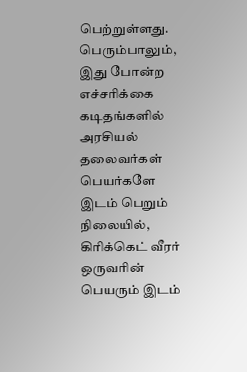பெற்றுள்ளது. பெரும்பாலும், இது போன்ற எச்சரிக்கை கடிதங்களில் அரசியல் தலைவர்கள் பெயர்களே இடம் பெறும் நிலையில், கிரிக்கெட் வீரர் ஒருவரின் பெயரும் இடம்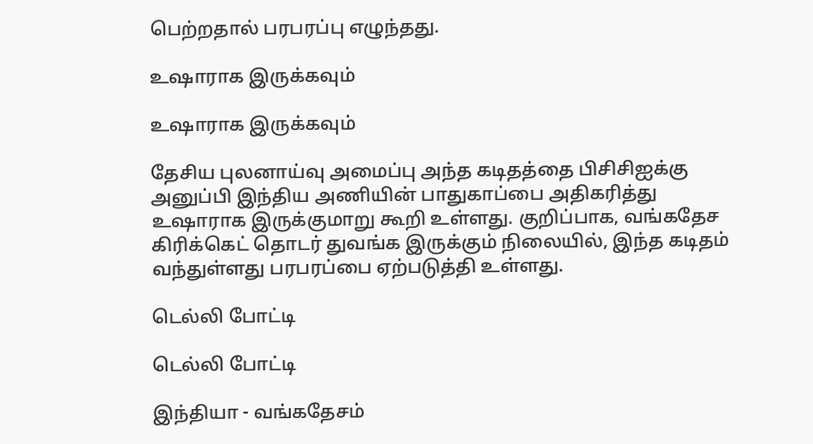பெற்றதால் பரபரப்பு எழுந்தது.

உஷாராக இருக்கவும்

உஷாராக இருக்கவும்

தேசிய புலனாய்வு அமைப்பு அந்த கடிதத்தை பிசிசிஐக்கு அனுப்பி இந்திய அணியின் பாதுகாப்பை அதிகரித்து உஷாராக இருக்குமாறு கூறி உள்ளது. குறிப்பாக, வங்கதேச கிரிக்கெட் தொடர் துவங்க இருக்கும் நிலையில், இந்த கடிதம் வந்துள்ளது பரபரப்பை ஏற்படுத்தி உள்ளது.

டெல்லி போட்டி

டெல்லி போட்டி

இந்தியா - வங்கதேசம்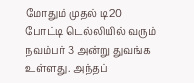மோதும் முதல் டி20 போட்டி டெல்லியில் வரும் நவம்பர் 3 அன்று துவங்க உள்ளது. அந்தப்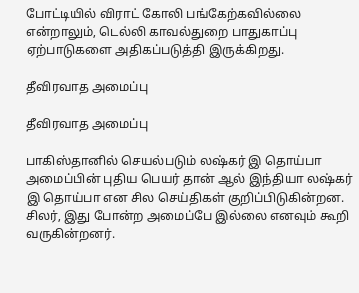போட்டியில் விராட் கோலி பங்கேற்கவில்லை என்றாலும், டெல்லி காவல்துறை பாதுகாப்பு ஏற்பாடுகளை அதிகப்படுத்தி இருக்கிறது.

தீவிரவாத அமைப்பு

தீவிரவாத அமைப்பு

பாகிஸ்தானில் செயல்படும் லஷ்கர் இ தொய்பா அமைப்பின் புதிய பெயர் தான் ஆல் இந்தியா லஷ்கர் இ தொய்பா என சில செய்திகள் குறிப்பிடுகின்றன. சிலர், இது போன்ற அமைப்பே இல்லை எனவும் கூறி வருகின்றனர்.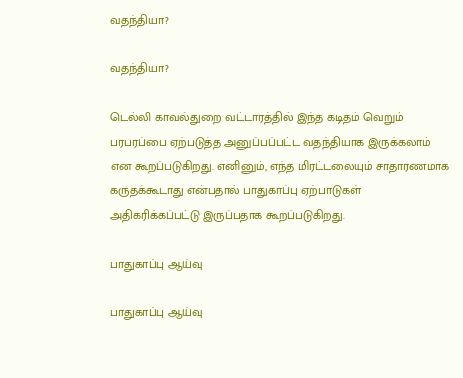வதந்தியா?

வதந்தியா?

டெல்லி காவல்துறை வட்டாரத்தில் இந்த கடிதம் வெறும் பரபரப்பை ஏற்படுத்த அனுப்பப்பட்ட வதந்தியாக இருக்கலாம் என கூறப்படுகிறது. எனினும், எந்த மிரட்டலையும் சாதாரணமாக கருதக்கூடாது என்பதால் பாதுகாப்பு ஏற்பாடுகள் அதிகரிக்கப்பட்டு இருப்பதாக கூறப்படுகிறது.

பாதுகாப்பு ஆய்வு

பாதுகாப்பு ஆய்வு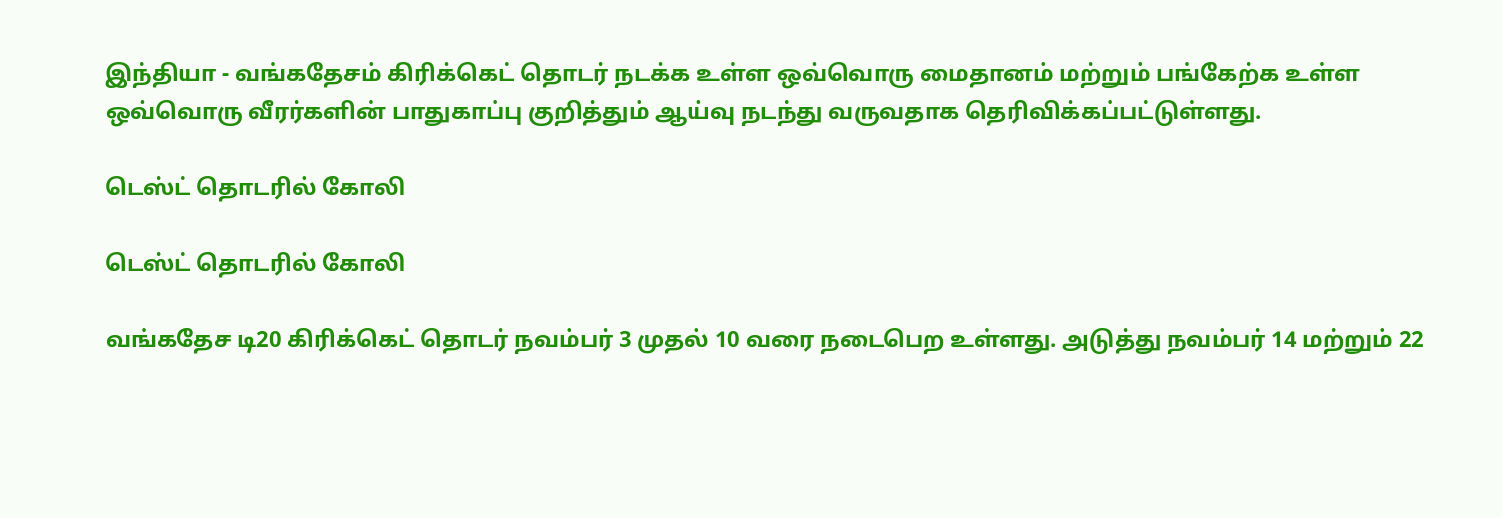இந்தியா - வங்கதேசம் கிரிக்கெட் தொடர் நடக்க உள்ள ஒவ்வொரு மைதானம் மற்றும் பங்கேற்க உள்ள ஒவ்வொரு வீரர்களின் பாதுகாப்பு குறித்தும் ஆய்வு நடந்து வருவதாக தெரிவிக்கப்பட்டுள்ளது.

டெஸ்ட் தொடரில் கோலி

டெஸ்ட் தொடரில் கோலி

வங்கதேச டி20 கிரிக்கெட் தொடர் நவம்பர் 3 முதல் 10 வரை நடைபெற உள்ளது. அடுத்து நவம்பர் 14 மற்றும் 22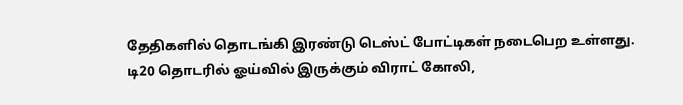தேதிகளில் தொடங்கி இரண்டு டெஸ்ட் போட்டிகள் நடைபெற உள்ளது. டி20 தொடரில் ஓய்வில் இருக்கும் விராட் கோலி,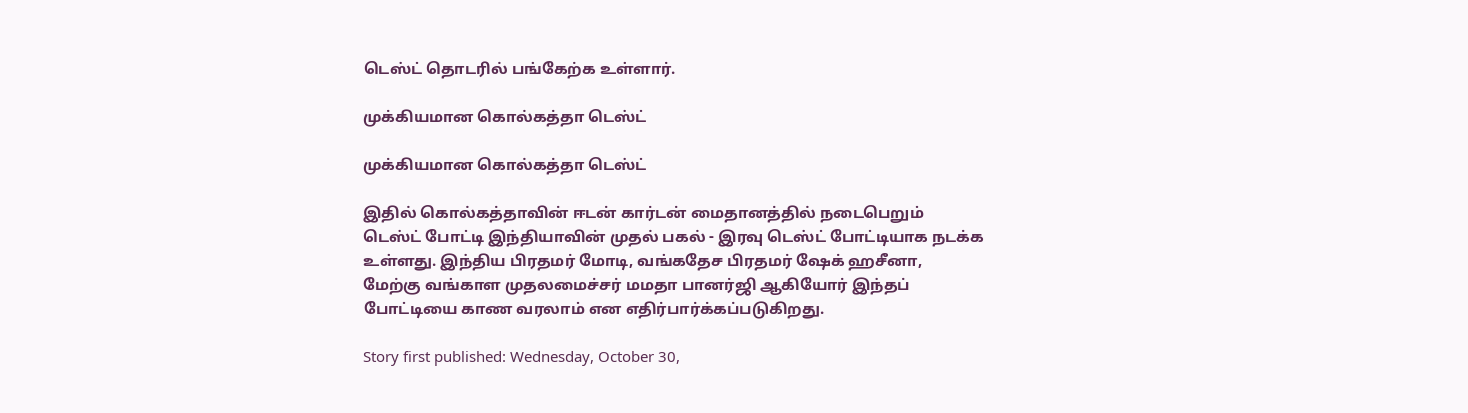டெஸ்ட் தொடரில் பங்கேற்க உள்ளார்.

முக்கியமான கொல்கத்தா டெஸ்ட்

முக்கியமான கொல்கத்தா டெஸ்ட்

இதில் கொல்கத்தாவின் ஈடன் கார்டன் மைதானத்தில் நடைபெறும் டெஸ்ட் போட்டி இந்தியாவின் முதல் பகல் - இரவு டெஸ்ட் போட்டியாக நடக்க உள்ளது. இந்திய பிரதமர் மோடி, வங்கதேச பிரதமர் ஷேக் ஹசீனா, மேற்கு வங்காள முதலமைச்சர் மமதா பானர்ஜி ஆகியோர் இந்தப் போட்டியை காண வரலாம் என எதிர்பார்க்கப்படுகிறது.

Story first published: Wednesday, October 30,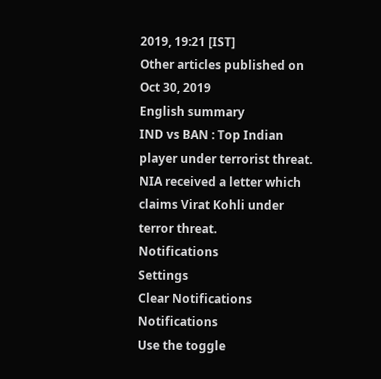2019, 19:21 [IST]
Other articles published on Oct 30, 2019
English summary
IND vs BAN : Top Indian player under terrorist threat. NIA received a letter which claims Virat Kohli under terror threat.
Notifications
Settings
Clear Notifications
Notifications
Use the toggle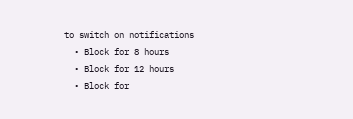to switch on notifications
  • Block for 8 hours
  • Block for 12 hours
  • Block for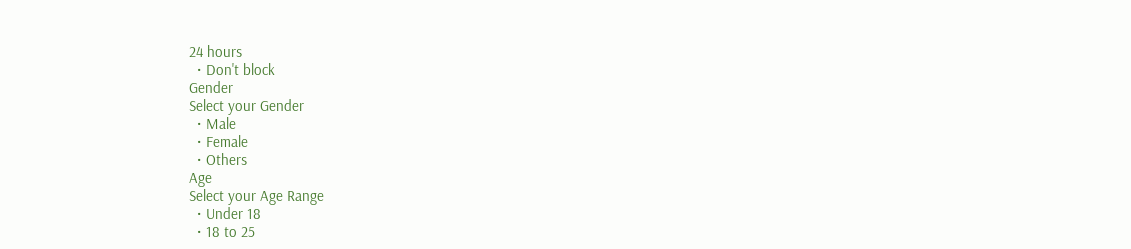24 hours
  • Don't block
Gender
Select your Gender
  • Male
  • Female
  • Others
Age
Select your Age Range
  • Under 18
  • 18 to 25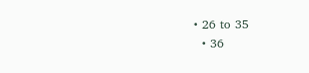• 26 to 35
  • 36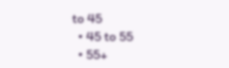to 45
  • 45 to 55
  • 55+